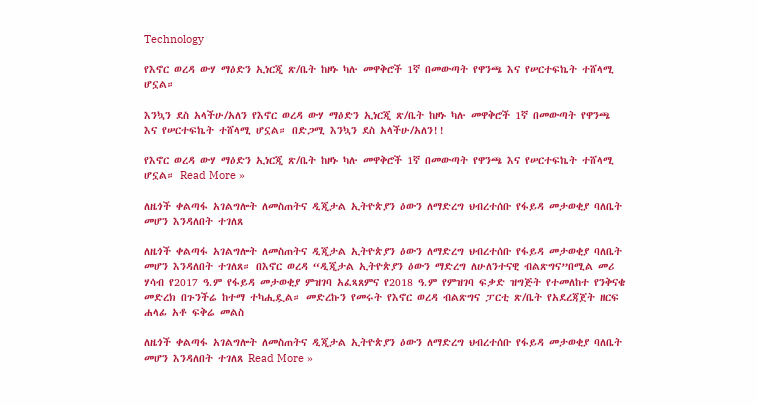Technology

የእኖር ወረዳ ውሃ ማዕድን ኢነርጂ ጽ/ቤት ከዞኑ ካሉ መዋቅሮች 1ኛ በመውጣት የዋንጫ እና የሠርተፍኬት ተሸላሚ ሆኗል።

እንኳን ደስ አላችሁ/አለን የእኖር ወረዳ ውሃ ማዕድን ኢነርጂ ጽ/ቤት ከዞኑ ካሉ መዋቅሮች 1ኛ በመውጣት የዋንጫ እና የሠርተፍኬት ተሸላሚ ሆኗል። በድጋሚ እንኳን ደስ አላችሁ/አለን!!

የእኖር ወረዳ ውሃ ማዕድን ኢነርጂ ጽ/ቤት ከዞኑ ካሉ መዋቅሮች 1ኛ በመውጣት የዋንጫ እና የሠርተፍኬት ተሸላሚ ሆኗል። Read More »

ለዜጎች ቀልጣፋ አገልግሎት ለመስጠትና ዲጂታል ኢትዮጵያን ዕውን ለማድረግ ህብረተሰቡ የፋይዳ መታወቂያ ባለቤት መሆን እንዳለበት ተገለጸ

ለዜጎች ቀልጣፋ አገልግሎት ለመስጠትና ዲጂታል ኢትዮጵያን ዕውን ለማድረግ ህብረተሰቡ የፋይዳ መታወቂያ ባለቤት መሆን እንዳለበት ተገለጸ። በእኖር ወረዳ “ዲጂታል ኢትዮጵያን ዕውን ማድረግ ለሁለንተናዊ ብልጽግና”በሚል መሪ ሃሳብ የ2017 ዓ.ም የፋይዳ መታወቂያ ምዝገባ አፈጻጸምና የ2018 ዓ.ም የምዝገባ ፍቃድ ዝግጅት የተመለከተ የንቅናቄ መድረክ በጉንችሬ ከተማ ተካሒዷል። መድረኩን የመሩት የእኖር ወረዳ ብልጽግና ፓርቲ ጽ/ቤት የአደረጃጀት ዘርፍ ሐላፊ አቶ ፍቅሬ መልስ

ለዜጎች ቀልጣፋ አገልግሎት ለመስጠትና ዲጂታል ኢትዮጵያን ዕውን ለማድረግ ህብረተሰቡ የፋይዳ መታወቂያ ባለቤት መሆን እንዳለበት ተገለጸ Read More »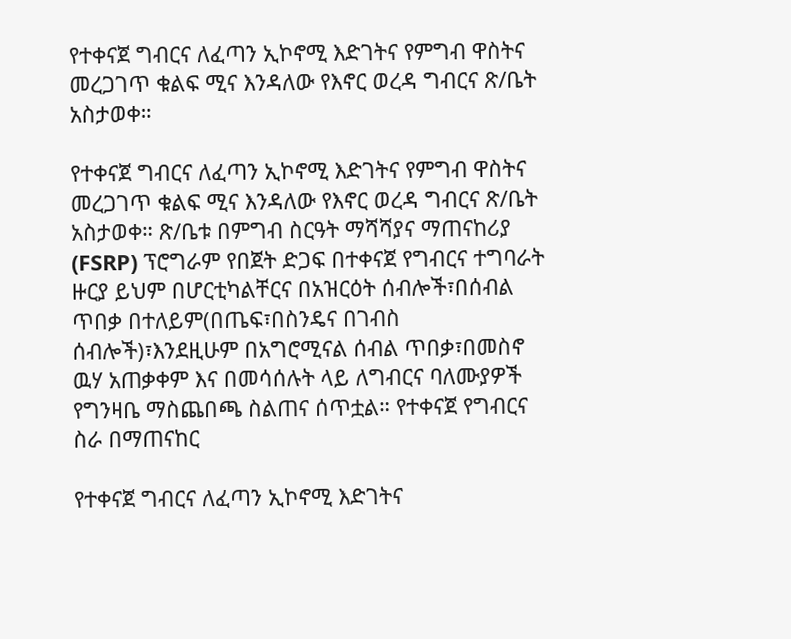የተቀናጀ ግብርና ለፈጣን ኢኮኖሚ እድገትና የምግብ ዋስትና መረጋገጥ ቁልፍ ሚና እንዳለው የእኖር ወረዳ ግብርና ጽ/ቤት አስታወቀ።

የተቀናጀ ግብርና ለፈጣን ኢኮኖሚ እድገትና የምግብ ዋስትና መረጋገጥ ቁልፍ ሚና እንዳለው የእኖር ወረዳ ግብርና ጽ/ቤት አስታወቀ። ጽ/ቤቱ በምግብ ስርዓት ማሻሻያና ማጠናከሪያ (FSRP) ፕሮግራም የበጀት ድጋፍ በተቀናጀ የግብርና ተግባራት ዙርያ ይህም በሆርቲካልቸርና በአዝርዕት ሰብሎች፣በሰብል ጥበቃ በተለይም(በጤፍ፣በስንዴና በገብስ ሰብሎች)፣እንደዚሁም በአግሮሚናል ሰብል ጥበቃ፣በመስኖ ዉሃ አጠቃቀም እና በመሳሰሉት ላይ ለግብርና ባለሙያዎች የግንዛቤ ማስጨበጫ ስልጠና ሰጥቷል። የተቀናጀ የግብርና ስራ በማጠናከር

የተቀናጀ ግብርና ለፈጣን ኢኮኖሚ እድገትና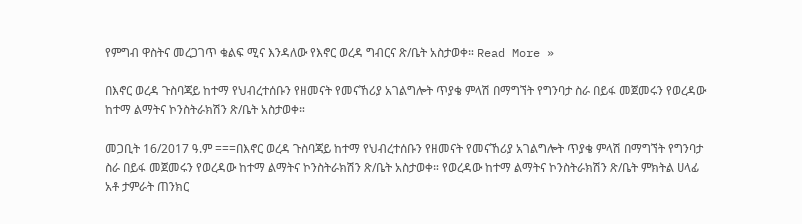የምግብ ዋስትና መረጋገጥ ቁልፍ ሚና እንዳለው የእኖር ወረዳ ግብርና ጽ/ቤት አስታወቀ። Read More »

በእኖር ወረዳ ጉስባጃይ ከተማ የህብረተሰቡን የዘመናት የመናኸሪያ አገልግሎት ጥያቄ ምላሽ በማግኘት የግንባታ ስራ በይፋ መጀመሩን የወረዳው ከተማ ልማትና ኮንስትራክሽን ጽ/ቤት አስታወቀ።

መጋቢት 16/2017 ዓ.ም ===በእኖር ወረዳ ጉስባጃይ ከተማ የህብረተሰቡን የዘመናት የመናኸሪያ አገልግሎት ጥያቄ ምላሽ በማግኘት የግንባታ ስራ በይፋ መጀመሩን የወረዳው ከተማ ልማትና ኮንስትራክሽን ጽ/ቤት አስታወቀ። የወረዳው ከተማ ልማትና ኮንስትራክሽን ጽ/ቤት ምክትል ሀላፊ አቶ ታምራት ጠንክር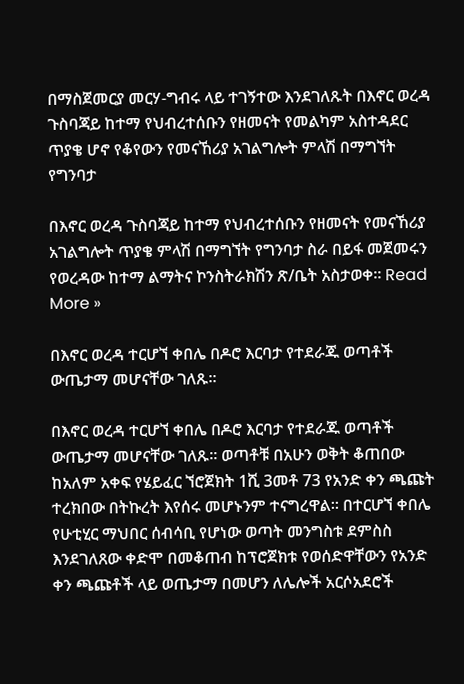በማስጀመርያ መርሃ-ግብሩ ላይ ተገኝተው እንደገለጹት በእኖር ወረዳ ጉስባጃይ ከተማ የህብረተሰቡን የዘመናት የመልካም አስተዳደር ጥያቄ ሆኖ የቆየውን የመናኸሪያ አገልግሎት ምላሽ በማግኘት የግንባታ

በእኖር ወረዳ ጉስባጃይ ከተማ የህብረተሰቡን የዘመናት የመናኸሪያ አገልግሎት ጥያቄ ምላሽ በማግኘት የግንባታ ስራ በይፋ መጀመሩን የወረዳው ከተማ ልማትና ኮንስትራክሽን ጽ/ቤት አስታወቀ። Read More »

በእኖር ወረዳ ተርሆኘ ቀበሌ በዶሮ እርባታ የተደራጁ ወጣቶች ውጤታማ መሆናቸው ገለጹ።

በእኖር ወረዳ ተርሆኘ ቀበሌ በዶሮ እርባታ የተደራጁ ወጣቶች ውጤታማ መሆናቸው ገለጹ። ወጣቶቹ በአሁን ወቅት ቆጠበው ከአለም አቀፍ የሄይፈር ኘሮጀክት 1ሺ 3መቶ 73 የአንድ ቀን ጫጩት ተረክበው በትኩረት እየሰሩ መሆኑንም ተናግረዋል። በተርሆኘ ቀበሌ የሁቲሂር ማህበር ሰብሳቢ የሆነው ወጣት መንግስቱ ደምስስ እንደገለጸው ቀድሞ በመቆጠብ ከፕሮጀክቱ የወሰድዋቸውን የአንድ ቀን ጫጩቶች ላይ ወጤታማ በመሆን ለሌሎች አርሶአደሮች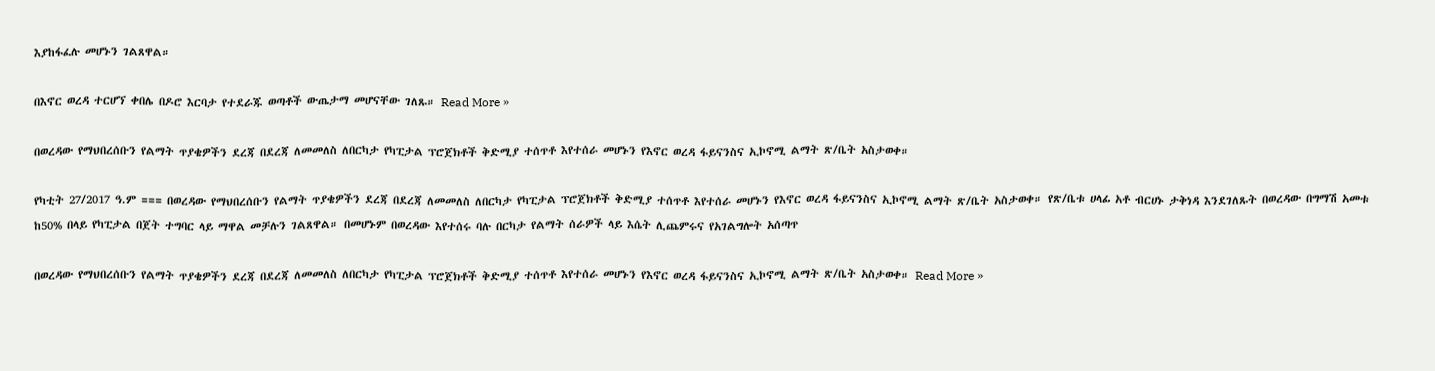እያከፋፈሉ መሆኑን ገልጸዋል።

በእኖር ወረዳ ተርሆኘ ቀበሌ በዶሮ እርባታ የተደራጁ ወጣቶች ውጤታማ መሆናቸው ገለጹ። Read More »

በወረዳው የማህበረሰቡን የልማት ጥያቄዎችን ደረጃ በደረጃ ለመመለስ ለበርካታ የካፒታል ፕሮጀክቶች ቅድሚያ ተሰጥቶ እየተሰራ መሆኑን የእኖር ወረዳ ፋይናንስና ኢኮኖሚ ልማት ጽ/ቤት አስታወቀ።

የካቲት 27/2017 ዓ.ም === በወረዳው የማህበረሰቡን የልማት ጥያቄዎችን ደረጃ በደረጃ ለመመለስ ለበርካታ የካፒታል ፕሮጀክቶች ቅድሚያ ተሰጥቶ እየተሰራ መሆኑን የእኖር ወረዳ ፋይናንስና ኢኮኖሚ ልማት ጽ/ቤት አስታወቀ። የጽ/ቤቱ ሀላፊ አቶ ብርሀኑ ታቅነዳ እንደገለጹት በወረዳው በግማሽ አመቱ ከ50% በላይ የካፒታል በጀት ተግባር ላይ ማዋል መቻሉን ገልጸዋል። በመሆኑም በወረዳው እየተሰሩ ባሉ በርካታ የልማት ሰራዎች ላይ እሴት ሊጨምሩና የአገልግሎት አሰጣጥ

በወረዳው የማህበረሰቡን የልማት ጥያቄዎችን ደረጃ በደረጃ ለመመለስ ለበርካታ የካፒታል ፕሮጀክቶች ቅድሚያ ተሰጥቶ እየተሰራ መሆኑን የእኖር ወረዳ ፋይናንስና ኢኮኖሚ ልማት ጽ/ቤት አስታወቀ። Read More »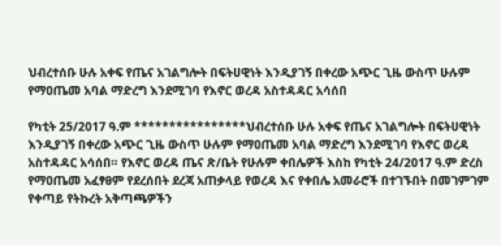ህብረተሰቡ ሁሉ አቀፍ የጤና አገልግሎት በፍትሀዊነት እንዲያገኝ በቀረው አጭር ጊዜ ውስጥ ሁሉም የማዐጤመ አባል ማድረግ እንደሚገባ የእኖር ወረዳ አስተዳዳር አሳሰበ

የካቲት 25/2017 ዓ.ም ****************ህብረተሰቡ ሁሉ አቀፍ የጤና አገልግሎት በፍትሀዊነት እንዲያገኝ በቀረው አጭር ጊዜ ውስጥ ሁሉም የማዐጤመ አባል ማድረግ እንደሚገባ የእኖር ወረዳ አስተዳዳር አሳሰበ። የእኖር ወረዳ ጤና ጽ/ቤት የሁሉም ቀበሌዎች እስከ የካቲት 24/2017 ዓ.ም ድረስ የማዐጤመ አፈፃፀም የደረሰበት ደረጃ አጠቃላይ የወረዳ እና የቀበሌ አመራሮች በተገኙበት በመገምገም የቀጣይ የትኩረት አቅጣጫዎችን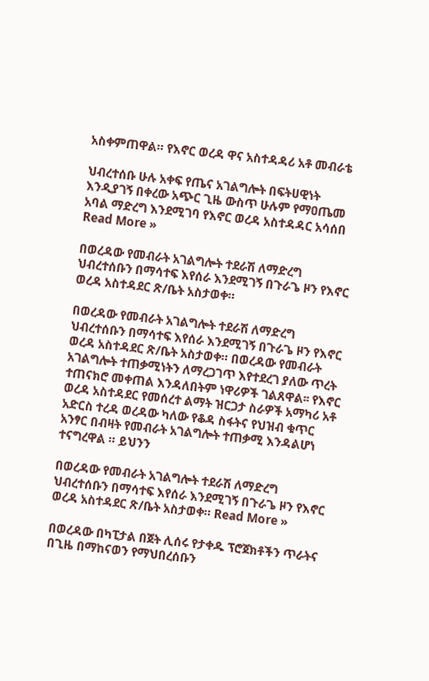አስቀምጠዋል። የእኖር ወረዳ ዋና አስተዳዳሪ አቶ መብራቴ

ህብረተሰቡ ሁሉ አቀፍ የጤና አገልግሎት በፍትሀዊነት እንዲያገኝ በቀረው አጭር ጊዜ ውስጥ ሁሉም የማዐጤመ አባል ማድረግ እንደሚገባ የእኖር ወረዳ አስተዳዳር አሳሰበ Read More »

በወረዳው የመብራት አገልግሎት ተደራሽ ለማድረግ ህብረተሰቡን በማሳተፍ እየሰራ እንደሚገኝ በጉራጌ ዞን የእኖር ወረዳ አስተዳደር ጽ/ቤት አስታወቀ።

በወረዳው የመብራት አገልግሎት ተደራሽ ለማድረግ ህብረተሰቡን በማሳተፍ እየሰራ እንደሚገኝ በጉራጌ ዞን የእኖር ወረዳ አስተዳደር ጽ/ቤት አስታወቀ። በወረዳው የመብራት አገልግሎት ተጠቃሚነትን ለማረጋገጥ እየተደረገ ያለው ጥረት ተጠናክሮ መቀጠል እንዳለበትም ነዋሪዎች ገልጸዋል፡፡ የእኖር ወረዳ አስተዳደር የመሰረተ ልማት ዝርጋታ ስራዎች አማካሪ አቶ አድርስ ተረዳ ወረዳው ካለው የቆዳ ስፋትና የህዝብ ቁጥር አንፃር በብዛት የመብራት አገልግሎት ተጠቃሚ እንዳልሆነ ተናግረዋል ። ይህንን

በወረዳው የመብራት አገልግሎት ተደራሽ ለማድረግ ህብረተሰቡን በማሳተፍ እየሰራ እንደሚገኝ በጉራጌ ዞን የእኖር ወረዳ አስተዳደር ጽ/ቤት አስታወቀ። Read More »

በወረዳው በካፒታል በጀት ሊሰሩ የታቀዱ ፕሮጀክቶችን ጥራትና በጊዜ በማከናወን የማህበረሰቡን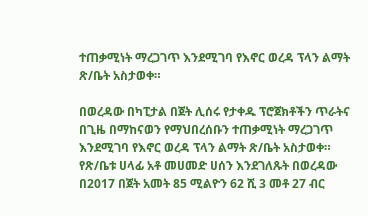ተጠቃሚነት ማረጋገጥ እንደሚገባ የእኖር ወረዳ ፕላን ልማት ጽ/ቤት አስታወቀ።

በወረዳው በካፒታል በጀት ሊሰሩ የታቀዱ ፕሮጀክቶችን ጥራትና በጊዜ በማከናወን የማህበረሰቡን ተጠቃሚነት ማረጋገጥ እንደሚገባ የእኖር ወረዳ ፕላን ልማት ጽ/ቤት አስታወቀ። የጽ/ቤቱ ሀላፊ አቶ መሀመድ ሀሰን እንደገለጹት በወረዳው በ2017 በጀት አመት 85 ሚልዮን 62 ሺ 3 መቶ 27 ብር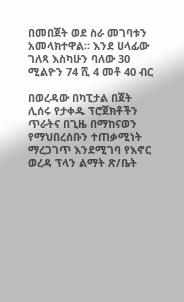በመበጀት ወደ ስራ መገባቱን አመላክተዋል። እንደ ሀላፊው ገለጻ እስካሁን ባለው 30 ሚልዮን 74 ሺ 4 መቶ 40 ብር

በወረዳው በካፒታል በጀት ሊሰሩ የታቀዱ ፕሮጀክቶችን ጥራትና በጊዜ በማከናወን የማህበረሰቡን ተጠቃሚነት ማረጋገጥ እንደሚገባ የእኖር ወረዳ ፕላን ልማት ጽ/ቤት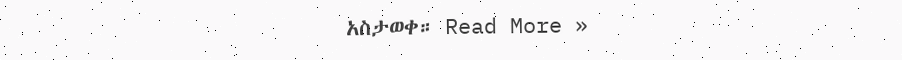አስታወቀ። Read More »